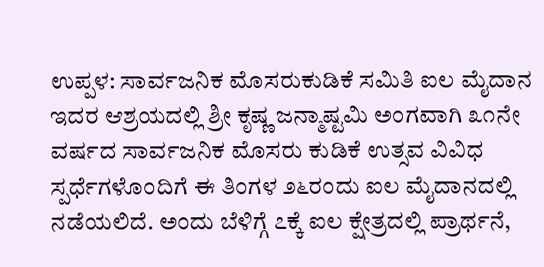ಉಪ್ಪಳ: ಸಾರ್ವಜನಿಕ ಮೊಸರುಕುಡಿಕೆ ಸಮಿತಿ ಐಲ ಮೈದಾನ ಇದರ ಆಶ್ರಯದಲ್ಲಿ ಶ್ರೀ ಕೃಷ್ಣ ಜನ್ಮಾಷ್ಟಮಿ ಅಂಗವಾಗಿ ೩೧ನೇ ವರ್ಷದ ಸಾರ್ವಜನಿಕ ಮೊಸರು ಕುಡಿಕೆ ಉತ್ಸವ ವಿವಿಧ ಸ್ಪರ್ಧೆಗಳೊಂದಿಗೆ ಈ ತಿಂಗಳ ೨೬ರಂದು ಐಲ ಮೈದಾನದಲ್ಲಿ ನಡೆಯಲಿದೆ. ಅಂದು ಬೆಳಿಗ್ಗೆ ೭ಕ್ಕೆ ಐಲ ಕ್ಷೇತ್ರದಲ್ಲಿ ಪ್ರಾರ್ಥನೆ,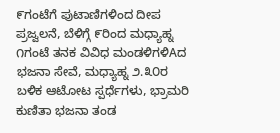೯ಗಂಟೆಗೆ ಪುಟಾಣಿಗಳಿಂದ ದೀಪ ಪ್ರಜ್ವಲನೆ, ಬೆಳಿಗ್ಗೆ ೯ರಿಂದ ಮಧ್ಯಾಹ್ನ ೧ಗಂಟೆ ತನಕ ವಿವಿಧ ಮಂಡಳಿಗಳಿAದ ಭಜನಾ ಸೇವೆ, ಮಧ್ಯಾಹ್ನ ೨.೩೦ರ ಬಳಿಕ ಆಟೋಟ ಸ್ಪರ್ಧೆಗಳು, ಭ್ರಾಮರಿ ಕುಣಿತಾ ಭಜನಾ ತಂಡ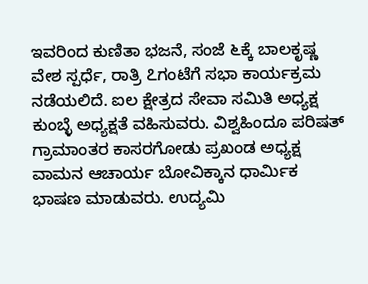ಇವರಿಂದ ಕುಣಿತಾ ಭಜನೆ, ಸಂಜೆ ೬ಕ್ಕೆ ಬಾಲಕೃಷ್ಣ ವೇಶ ಸ್ಪರ್ಧೆ, ರಾತ್ರಿ ೭ಗಂಟೆಗೆ ಸಭಾ ಕಾರ್ಯಕ್ರಮ ನಡೆಯಲಿದೆ. ಐಲ ಕ್ಷೇತ್ರದ ಸೇವಾ ಸಮಿತಿ ಅಧ್ಯಕ್ಷ ಕುಂಬ್ಳೆ ಅಧ್ಯಕ್ಷತೆ ವಹಿಸುವರು. ವಿಶ್ವಹಿಂದೂ ಪರಿಷತ್ ಗ್ರಾಮಾಂತರ ಕಾಸರಗೋಡು ಪ್ರಖಂಡ ಅಧ್ಯಕ್ಷ ವಾಮನ ಆಚಾರ್ಯ ಬೋವಿಕ್ಕಾನ ಧಾರ್ಮಿಕ ಭಾಷಣ ಮಾಡುವರು. ಉದ್ಯಮಿ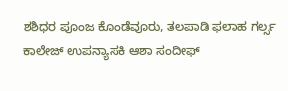ಶಶಿಧರ ಪೂಂಜ ಕೊಂಡೆವೂರು, ತಲಪಾಡಿ ಫಲಾಹ ಗರ್ಲ್ಸ ಕಾಲೇಜ್ ಉಪನ್ಯಾಸಕಿ ಆಶಾ ಸಂದೀಫ್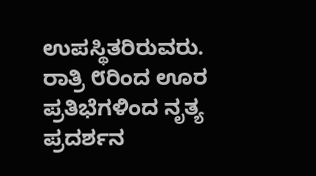ಉಪಸ್ಥಿತರಿರುವರು. ರಾತ್ರಿ ೮ರಿಂದ ಊರ ಪ್ರತಿಭೆಗಳಿಂದ ನೃತ್ಯ ಪ್ರದರ್ಶನ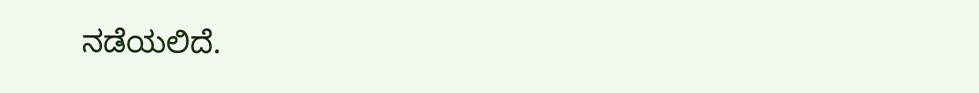ನಡೆಯಲಿದೆ.